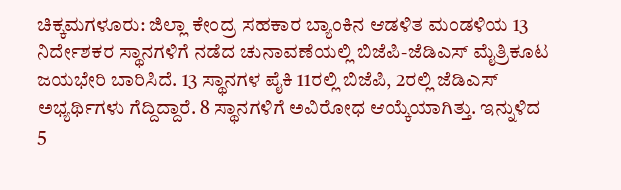ಚಿಕ್ಕಮಗಳೂರು: ಜಿಲ್ಲಾ ಕೇಂದ್ರ ಸಹಕಾರ ಬ್ಯಾಂಕಿನ ಆಡಳಿತ ಮಂಡಳಿಯ 13 ನಿರ್ದೇಶಕರ ಸ್ಥಾನಗಳಿಗೆ ನಡೆದ ಚುನಾವಣೆಯಲ್ಲಿ ಬಿಜೆಪಿ-ಜೆಡಿಎಸ್ ಮೈತ್ರಿಕೂಟ ಜಯಭೇರಿ ಬಾರಿಸಿದೆ. 13 ಸ್ಥಾನಗಳ ಪೈಕಿ 11ರಲ್ಲಿ ಬಿಜೆಪಿ, 2ರಲ್ಲಿ ಜೆಡಿಎಸ್ ಅಭ್ಯರ್ಥಿಗಳು ಗೆದ್ದಿದ್ದಾರೆ. 8 ಸ್ಥಾನಗಳಿಗೆ ಅವಿರೋಧ ಆಯ್ಕೆಯಾಗಿತ್ತು. ಇನ್ನುಳಿದ 5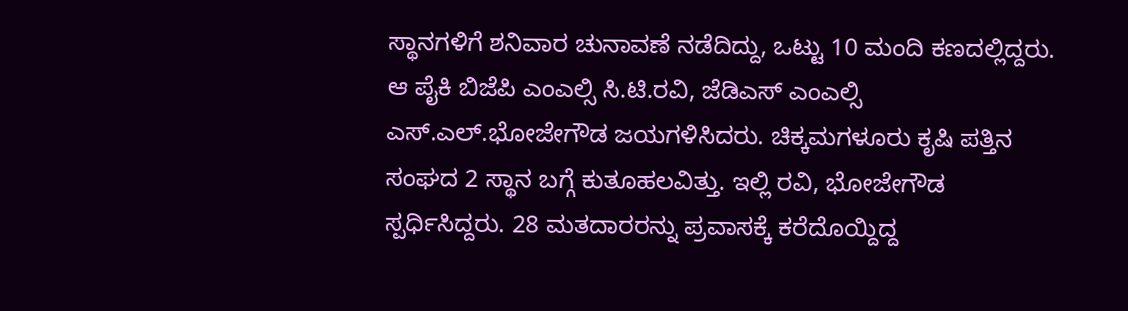ಸ್ಥಾನಗಳಿಗೆ ಶನಿವಾರ ಚುನಾವಣೆ ನಡೆದಿದ್ದು, ಒಟ್ಟು 10 ಮಂದಿ ಕಣದಲ್ಲಿದ್ದರು. ಆ ಪೈಕಿ ಬಿಜೆಪಿ ಎಂಎಲ್ಸಿ ಸಿ.ಟಿ.ರವಿ, ಜೆಡಿಎಸ್ ಎಂಎಲ್ಸಿ ಎಸ್.ಎಲ್.ಭೋಜೇಗೌಡ ಜಯಗಳಿಸಿದರು. ಚಿಕ್ಕಮಗಳೂರು ಕೃಷಿ ಪತ್ತಿನ ಸಂಘದ 2 ಸ್ಥಾನ ಬಗ್ಗೆ ಕುತೂಹಲವಿತ್ತು. ಇಲ್ಲಿ ರವಿ, ಭೋಜೇಗೌಡ ಸ್ಪರ್ಧಿಸಿದ್ದರು. 28 ಮತದಾರರನ್ನು ಪ್ರವಾಸಕ್ಕೆ ಕರೆದೊಯ್ದಿದ್ದ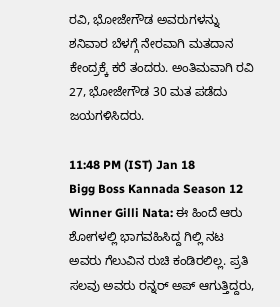ರವಿ, ಭೋಜೇಗೌಡ ಅವರುಗಳನ್ನು ಶನಿವಾರ ಬೆಳಗ್ಗೆ ನೇರವಾಗಿ ಮತದಾನ ಕೇಂದ್ರಕ್ಕೆ ಕರೆ ತಂದರು. ಅಂತಿಮವಾಗಿ ರವಿ 27, ಭೋಜೇಗೌಡ 30 ಮತ ಪಡೆದು ಜಯಗಳಿಸಿದರು.

11:48 PM (IST) Jan 18
Bigg Boss Kannada Season 12 Winner Gilli Nata: ಈ ಹಿಂದೆ ಆರು ಶೋಗಳಲ್ಲಿ ಭಾಗವಹಿಸಿದ್ದ ಗಿಲ್ಲಿ ನಟ ಅವರು ಗೆಲುವಿನ ರುಚಿ ಕಂಡಿರಲಿಲ್ಲ. ಪ್ರತಿ ಸಲವು ಅವರು ರನ್ನರ್ ಅಪ್ ಆಗುತ್ತಿದ್ದರು,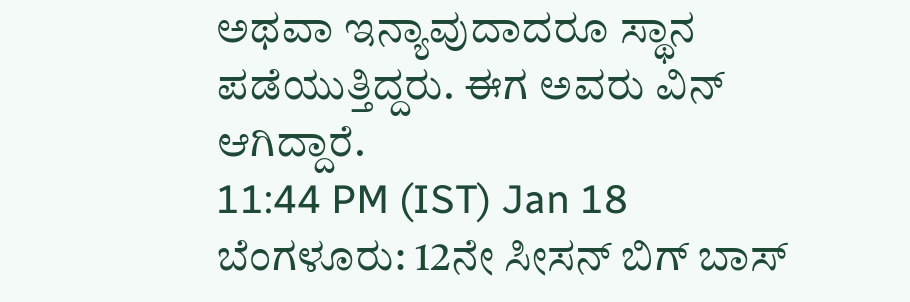ಅಥವಾ ಇನ್ಯಾವುದಾದರೂ ಸ್ಥಾನ ಪಡೆಯುತ್ತಿದ್ದರು. ಈಗ ಅವರು ವಿನ್ ಆಗಿದ್ದಾರೆ.
11:44 PM (IST) Jan 18
ಬೆಂಗಳೂರು: 12ನೇ ಸೀಸನ್ ಬಿಗ್ ಬಾಸ್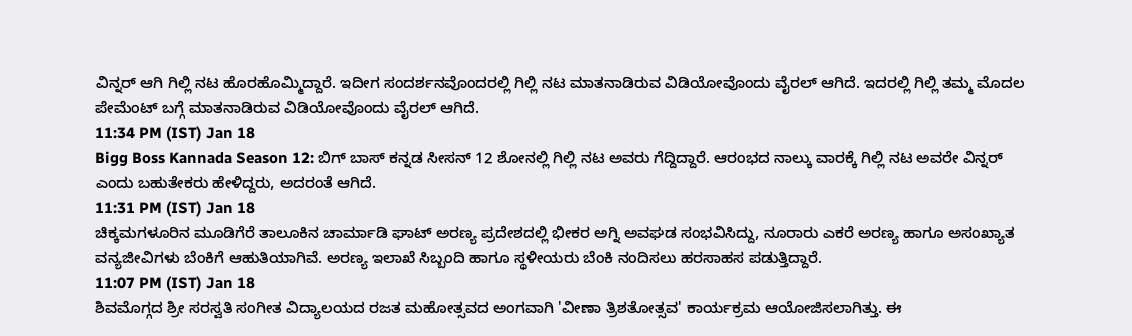ವಿನ್ನರ್ ಆಗಿ ಗಿಲ್ಲಿ ನಟ ಹೊರಹೊಮ್ಮಿದ್ದಾರೆ. ಇದೀಗ ಸಂದರ್ಶನವೊಂದರಲ್ಲಿ ಗಿಲ್ಲಿ ನಟ ಮಾತನಾಡಿರುವ ವಿಡಿಯೋವೊಂದು ವೈರಲ್ ಆಗಿದೆ. ಇದರಲ್ಲಿ ಗಿಲ್ಲಿ ತಮ್ಮ ಮೊದಲ ಪೇಮೆಂಟ್ ಬಗ್ಗೆ ಮಾತನಾಡಿರುವ ವಿಡಿಯೋವೊಂದು ವೈರಲ್ ಆಗಿದೆ.
11:34 PM (IST) Jan 18
Bigg Boss Kannada Season 12: ಬಿಗ್ ಬಾಸ್ ಕನ್ನಡ ಸೀಸನ್ 12 ಶೋನಲ್ಲಿ ಗಿಲ್ಲಿ ನಟ ಅವರು ಗೆದ್ದಿದ್ದಾರೆ. ಆರಂಭದ ನಾಲ್ಕು ವಾರಕ್ಕೆ ಗಿಲ್ಲಿ ನಟ ಅವರೇ ವಿನ್ನರ್ ಎಂದು ಬಹುತೇಕರು ಹೇಳಿದ್ದರು, ಅದರಂತೆ ಆಗಿದೆ.
11:31 PM (IST) Jan 18
ಚಿಕ್ಕಮಗಳೂರಿನ ಮೂಡಿಗೆರೆ ತಾಲೂಕಿನ ಚಾರ್ಮಾಡಿ ಘಾಟ್ ಅರಣ್ಯ ಪ್ರದೇಶದಲ್ಲಿ ಭೀಕರ ಅಗ್ನಿ ಅವಘಡ ಸಂಭವಿಸಿದ್ದು, ನೂರಾರು ಎಕರೆ ಅರಣ್ಯ ಹಾಗೂ ಅಸಂಖ್ಯಾತ ವನ್ಯಜೀವಿಗಳು ಬೆಂಕಿಗೆ ಆಹುತಿಯಾಗಿವೆ. ಅರಣ್ಯ ಇಲಾಖೆ ಸಿಬ್ಬಂದಿ ಹಾಗೂ ಸ್ಥಳೀಯರು ಬೆಂಕಿ ನಂದಿಸಲು ಹರಸಾಹಸ ಪಡುತ್ತಿದ್ದಾರೆ.
11:07 PM (IST) Jan 18
ಶಿವಮೊಗ್ಗದ ಶ್ರೀ ಸರಸ್ವತಿ ಸಂಗೀತ ವಿದ್ಯಾಲಯದ ರಜತ ಮಹೋತ್ಸವದ ಅಂಗವಾಗಿ 'ವೀಣಾ ತ್ರಿಶತೋತ್ಸವ' ಕಾರ್ಯಕ್ರಮ ಆಯೋಜಿಸಲಾಗಿತ್ತು. ಈ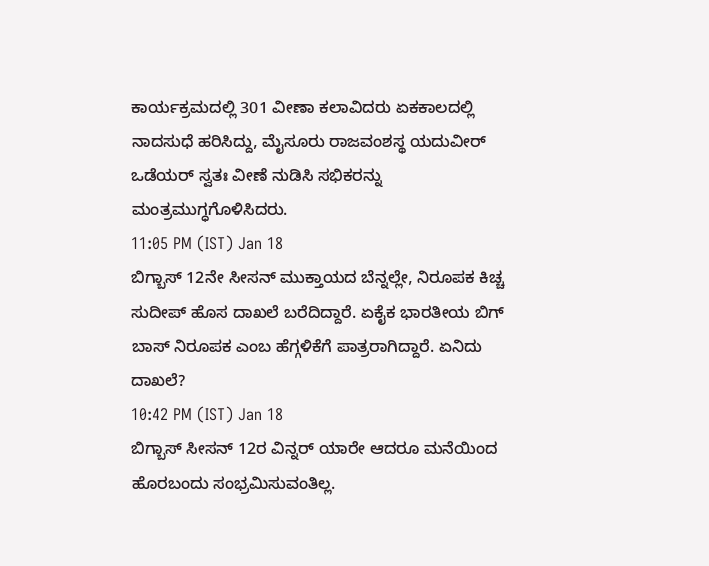ಕಾರ್ಯಕ್ರಮದಲ್ಲಿ 301 ವೀಣಾ ಕಲಾವಿದರು ಏಕಕಾಲದಲ್ಲಿ ನಾದಸುಧೆ ಹರಿಸಿದ್ದು, ಮೈಸೂರು ರಾಜವಂಶಸ್ಥ ಯದುವೀರ್ ಒಡೆಯರ್ ಸ್ವತಃ ವೀಣೆ ನುಡಿಸಿ ಸಭಿಕರನ್ನು ಮಂತ್ರಮುಗ್ಧಗೊಳಿಸಿದರು.
11:05 PM (IST) Jan 18
ಬಿಗ್ಬಾಸ್ 12ನೇ ಸೀಸನ್ ಮುಕ್ತಾಯದ ಬೆನ್ನಲ್ಲೇ, ನಿರೂಪಕ ಕಿಚ್ಚ ಸುದೀಪ್ ಹೊಸ ದಾಖಲೆ ಬರೆದಿದ್ದಾರೆ. ಏಕೈಕ ಭಾರತೀಯ ಬಿಗ್ ಬಾಸ್ ನಿರೂಪಕ ಎಂಬ ಹೆಗ್ಗಳಿಕೆಗೆ ಪಾತ್ರರಾಗಿದ್ದಾರೆ. ಏನಿದು ದಾಖಲೆ?
10:42 PM (IST) Jan 18
ಬಿಗ್ಬಾಸ್ ಸೀಸನ್ 12ರ ವಿನ್ನರ್ ಯಾರೇ ಆದರೂ ಮನೆಯಿಂದ ಹೊರಬಂದು ಸಂಭ್ರಮಿಸುವಂತಿಲ್ಲ.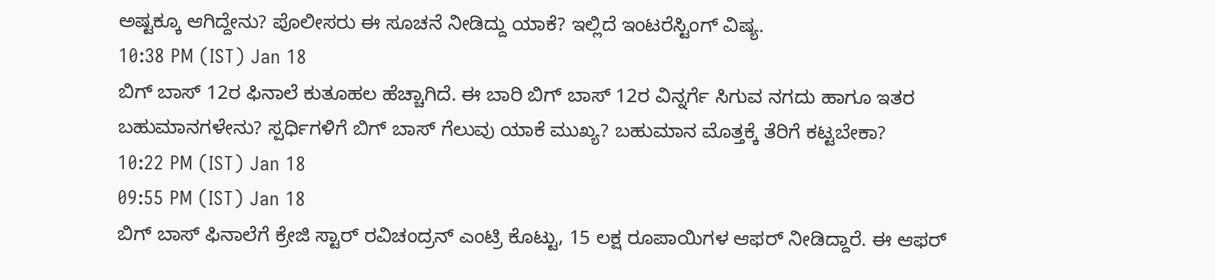ಅಷ್ಟಕ್ಕೂ ಆಗಿದ್ದೇನು? ಪೊಲೀಸರು ಈ ಸೂಚನೆ ನೀಡಿದ್ದು ಯಾಕೆ? ಇಲ್ಲಿದೆ ಇಂಟರೆಸ್ಟಿಂಗ್ ವಿಷ್ಯ.
10:38 PM (IST) Jan 18
ಬಿಗ್ ಬಾಸ್ 12ರ ಫಿನಾಲೆ ಕುತೂಹಲ ಹೆಚ್ಚಾಗಿದೆ. ಈ ಬಾರಿ ಬಿಗ್ ಬಾಸ್ 12ರ ವಿನ್ನರ್ಗೆ ಸಿಗುವ ನಗದು ಹಾಗೂ ಇತರ ಬಹುಮಾನಗಳೇನು? ಸ್ಪರ್ಧಿಗಳಿಗೆ ಬಿಗ್ ಬಾಸ್ ಗೆಲುವು ಯಾಕೆ ಮುಖ್ಯ? ಬಹುಮಾನ ಮೊತ್ತಕ್ಕೆ ತೆರಿಗೆ ಕಟ್ಟಬೇಕಾ?
10:22 PM (IST) Jan 18
09:55 PM (IST) Jan 18
ಬಿಗ್ ಬಾಸ್ ಫಿನಾಲೆಗೆ ಕ್ರೇಜಿ ಸ್ಟಾರ್ ರವಿಚಂದ್ರನ್ ಎಂಟ್ರಿ ಕೊಟ್ಟು, 15 ಲಕ್ಷ ರೂಪಾಯಿಗಳ ಆಫರ್ ನೀಡಿದ್ದಾರೆ. ಈ ಆಫರ್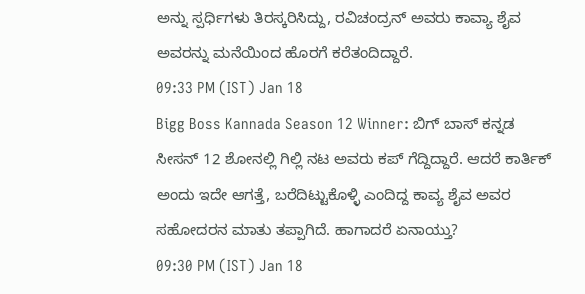ಅನ್ನು ಸ್ಪರ್ಧಿಗಳು ತಿರಸ್ಕರಿಸಿದ್ದು, ರವಿಚಂದ್ರನ್ ಅವರು ಕಾವ್ಯಾ ಶೈವ ಅವರನ್ನು ಮನೆಯಿಂದ ಹೊರಗೆ ಕರೆತಂದಿದ್ದಾರೆ.
09:33 PM (IST) Jan 18
Bigg Boss Kannada Season 12 Winner: ಬಿಗ್ ಬಾಸ್ ಕನ್ನಡ ಸೀಸನ್ 12 ಶೋನಲ್ಲಿ ಗಿಲ್ಲಿ ನಟ ಅವರು ಕಪ್ ಗೆದ್ದಿದ್ದಾರೆ. ಆದರೆ ಕಾರ್ತಿಕ್ ಅಂದು ಇದೇ ಆಗತ್ತೆ, ಬರೆದಿಟ್ಟುಕೊಳ್ಳಿ ಎಂದಿದ್ದ ಕಾವ್ಯ ಶೈವ ಅವರ ಸಹೋದರನ ಮಾತು ತಪ್ಪಾಗಿದೆ. ಹಾಗಾದರೆ ಏನಾಯ್ತು?
09:30 PM (IST) Jan 18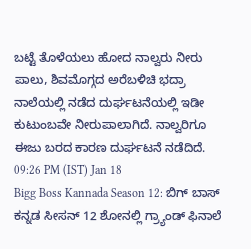ಬಟ್ಟೆ ತೊಳೆಯಲು ಹೋದ ನಾಲ್ವರು ನೀರು ಪಾಲು, ಶಿವಮೊಗ್ಗದ ಅರೆಬಳಿಚಿ ಭದ್ರಾ ನಾಲೆಯಲ್ಲಿ ನಡೆದ ದುರ್ಘಟನೆಯಲ್ಲಿ ಇಡೀ ಕುಟುಂಬವೇ ನೀರುಪಾಲಾಗಿದೆ. ನಾಲ್ವರಿಗೂ ಈಜು ಬರದ ಕಾರಣ ದುರ್ಘಟನೆ ನಡೆದಿದೆ.
09:26 PM (IST) Jan 18
Bigg Boss Kannada Season 12: ಬಿಗ್ ಬಾಸ್ ಕನ್ನಡ ಸೀಸನ್ 12 ಶೋನಲ್ಲಿ ಗ್ರ್ಯಾಂಡ್ ಫಿನಾಲೆ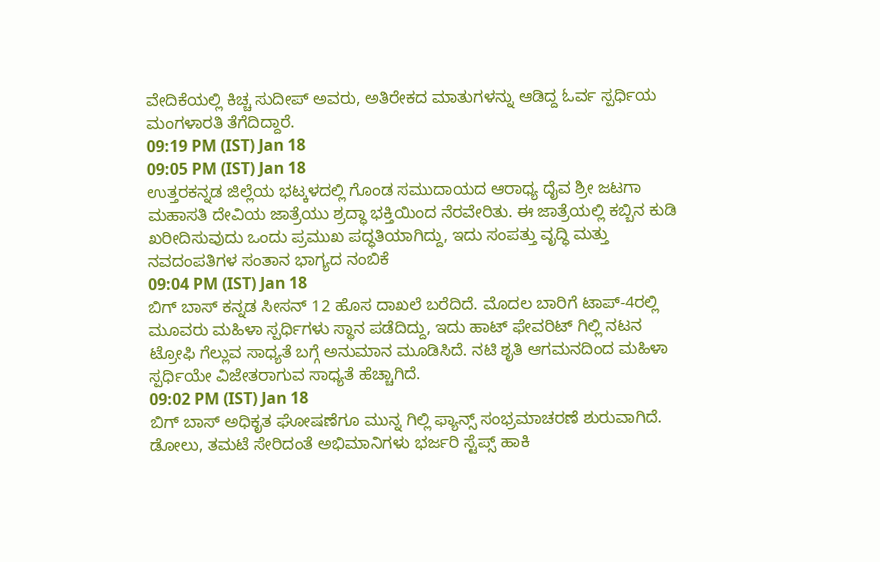ವೇದಿಕೆಯಲ್ಲಿ ಕಿಚ್ಚ ಸುದೀಪ್ ಅವರು, ಅತಿರೇಕದ ಮಾತುಗಳನ್ನು ಆಡಿದ್ದ ಓರ್ವ ಸ್ಪರ್ಧಿಯ ಮಂಗಳಾರತಿ ತೆಗೆದಿದ್ದಾರೆ.
09:19 PM (IST) Jan 18
09:05 PM (IST) Jan 18
ಉತ್ತರಕನ್ನಡ ಜಿಲ್ಲೆಯ ಭಟ್ಕಳದಲ್ಲಿ ಗೊಂಡ ಸಮುದಾಯದ ಆರಾಧ್ಯ ದೈವ ಶ್ರೀ ಜಟಗಾ ಮಹಾಸತಿ ದೇವಿಯ ಜಾತ್ರೆಯು ಶ್ರದ್ಧಾ ಭಕ್ತಿಯಿಂದ ನೆರವೇರಿತು. ಈ ಜಾತ್ರೆಯಲ್ಲಿ ಕಬ್ಬಿನ ಕುಡಿ ಖರೀದಿಸುವುದು ಒಂದು ಪ್ರಮುಖ ಪದ್ಧತಿಯಾಗಿದ್ದು, ಇದು ಸಂಪತ್ತು ವೃದ್ಧಿ ಮತ್ತು ನವದಂಪತಿಗಳ ಸಂತಾನ ಭಾಗ್ಯದ ನಂಬಿಕೆ
09:04 PM (IST) Jan 18
ಬಿಗ್ ಬಾಸ್ ಕನ್ನಡ ಸೀಸನ್ 12 ಹೊಸ ದಾಖಲೆ ಬರೆದಿದೆ. ಮೊದಲ ಬಾರಿಗೆ ಟಾಪ್-4ರಲ್ಲಿ ಮೂವರು ಮಹಿಳಾ ಸ್ಪರ್ಧಿಗಳು ಸ್ಥಾನ ಪಡೆದಿದ್ದು, ಇದು ಹಾಟ್ ಫೇವರಿಟ್ ಗಿಲ್ಲಿ ನಟನ ಟ್ರೋಫಿ ಗೆಲ್ಲುವ ಸಾಧ್ಯತೆ ಬಗ್ಗೆ ಅನುಮಾನ ಮೂಡಿಸಿದೆ. ನಟಿ ಶೃತಿ ಆಗಮನದಿಂದ ಮಹಿಳಾ ಸ್ಪರ್ಧಿಯೇ ವಿಜೇತರಾಗುವ ಸಾಧ್ಯತೆ ಹೆಚ್ಚಾಗಿದೆ.
09:02 PM (IST) Jan 18
ಬಿಗ್ ಬಾಸ್ ಅಧಿಕೃತ ಘೋಷಣೆಗೂ ಮುನ್ನ ಗಿಲ್ಲಿ ಫ್ಯಾನ್ಸ್ ಸಂಭ್ರಮಾಚರಣೆ ಶುರುವಾಗಿದೆ. ಡೋಲು, ತಮಟೆ ಸೇರಿದಂತೆ ಅಭಿಮಾನಿಗಳು ಭರ್ಜರಿ ಸ್ಟೆಪ್ಸ್ ಹಾಕಿ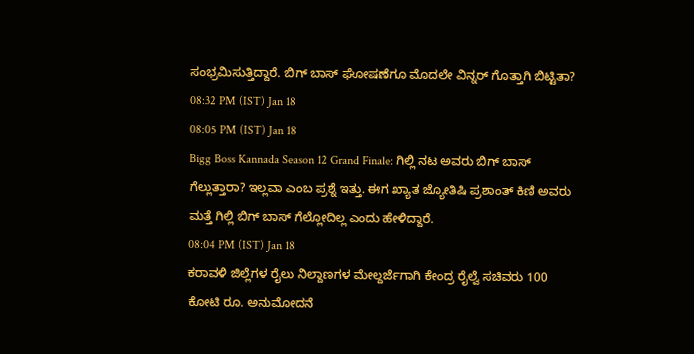ಸಂಭ್ರಮಿಸುತ್ತಿದ್ದಾರೆ. ಬಿಗ್ ಬಾಸ್ ಘೋಷಣೆಗೂ ಮೊದಲೇ ವಿನ್ನರ್ ಗೊತ್ತಾಗಿ ಬಿಟ್ಟಿತಾ?
08:32 PM (IST) Jan 18
08:05 PM (IST) Jan 18
Bigg Boss Kannada Season 12 Grand Finale: ಗಿಲ್ಲಿ ನಟ ಅವರು ಬಿಗ್ ಬಾಸ್ ಗೆಲ್ಲುತ್ತಾರಾ? ಇಲ್ಲವಾ ಎಂಬ ಪ್ರಶ್ನೆ ಇತ್ತು. ಈಗ ಖ್ಯಾತ ಜ್ಯೋತಿಷಿ ಪ್ರಶಾಂತ್ ಕಿಣಿ ಅವರು ಮತ್ತೆ ಗಿಲ್ಲಿ ಬಿಗ್ ಬಾಸ್ ಗೆಲ್ಲೋದಿಲ್ಲ ಎಂದು ಹೇಳಿದ್ದಾರೆ.
08:04 PM (IST) Jan 18
ಕರಾವಳಿ ಜಿಲ್ಲೆಗಳ ರೈಲು ನಿಲ್ದಾಣಗಳ ಮೇಲ್ದರ್ಜೆಗಾಗಿ ಕೇಂದ್ರ ರೈಲ್ವೆ ಸಚಿವರು 100 ಕೋಟಿ ರೂ. ಅನುಮೋದನೆ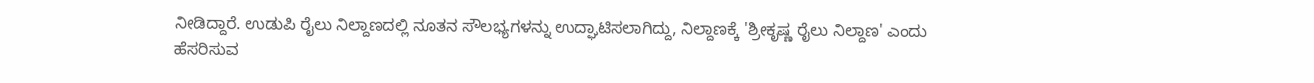ನೀಡಿದ್ದಾರೆ. ಉಡುಪಿ ರೈಲು ನಿಲ್ದಾಣದಲ್ಲಿ ನೂತನ ಸೌಲಭ್ಯಗಳನ್ನು ಉದ್ಘಾಟಿಸಲಾಗಿದ್ದು, ನಿಲ್ದಾಣಕ್ಕೆ 'ಶ್ರೀಕೃಷ್ಣ ರೈಲು ನಿಲ್ದಾಣ' ಎಂದು ಹೆಸರಿಸುವ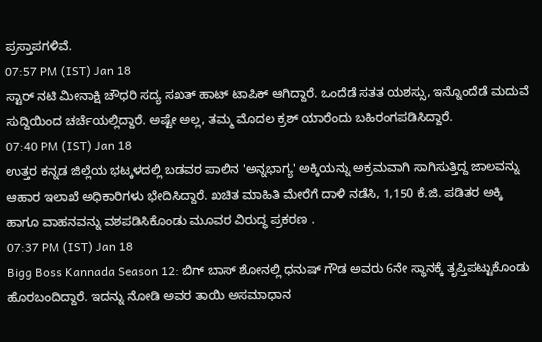ಪ್ರಸ್ತಾಪಗಳಿವೆ.
07:57 PM (IST) Jan 18
ಸ್ಟಾರ್ ನಟಿ ಮೀನಾಕ್ಷಿ ಚೌಧರಿ ಸದ್ಯ ಸಖತ್ ಹಾಟ್ ಟಾಪಿಕ್ ಆಗಿದ್ದಾರೆ. ಒಂದೆಡೆ ಸತತ ಯಶಸ್ಸು, ಇನ್ನೊಂದೆಡೆ ಮದುವೆ ಸುದ್ದಿಯಿಂದ ಚರ್ಚೆಯಲ್ಲಿದ್ದಾರೆ. ಅಷ್ಟೇ ಅಲ್ಲ, ತಮ್ಮ ಮೊದಲ ಕ್ರಶ್ ಯಾರೆಂದು ಬಹಿರಂಗಪಡಿಸಿದ್ದಾರೆ.
07:40 PM (IST) Jan 18
ಉತ್ತರ ಕನ್ನಡ ಜಿಲ್ಲೆಯ ಭಟ್ಕಳದಲ್ಲಿ ಬಡವರ ಪಾಲಿನ 'ಅನ್ನಭಾಗ್ಯ' ಅಕ್ಕಿಯನ್ನು ಅಕ್ರಮವಾಗಿ ಸಾಗಿಸುತ್ತಿದ್ದ ಜಾಲವನ್ನು ಆಹಾರ ಇಲಾಖೆ ಅಧಿಕಾರಿಗಳು ಭೇದಿಸಿದ್ದಾರೆ. ಖಚಿತ ಮಾಹಿತಿ ಮೇರೆಗೆ ದಾಳಿ ನಡೆಸಿ, 1,150 ಕೆ.ಜಿ. ಪಡಿತರ ಅಕ್ಕಿ ಹಾಗೂ ವಾಹನವನ್ನು ವಶಪಡಿಸಿಕೊಂಡು ಮೂವರ ವಿರುದ್ಧ ಪ್ರಕರಣ .
07:37 PM (IST) Jan 18
Bigg Boss Kannada Season 12: ಬಿಗ್ ಬಾಸ್ ಶೋನಲ್ಲಿ ಧನುಷ್ ಗೌಡ ಅವರು 6ನೇ ಸ್ಥಾನಕ್ಕೆ ತೃಪ್ತಿಪಟ್ಟುಕೊಂಡು ಹೊರಬಂದಿದ್ದಾರೆ. ಇದನ್ನು ನೋಡಿ ಅವರ ತಾಯಿ ಅಸಮಾಧಾನ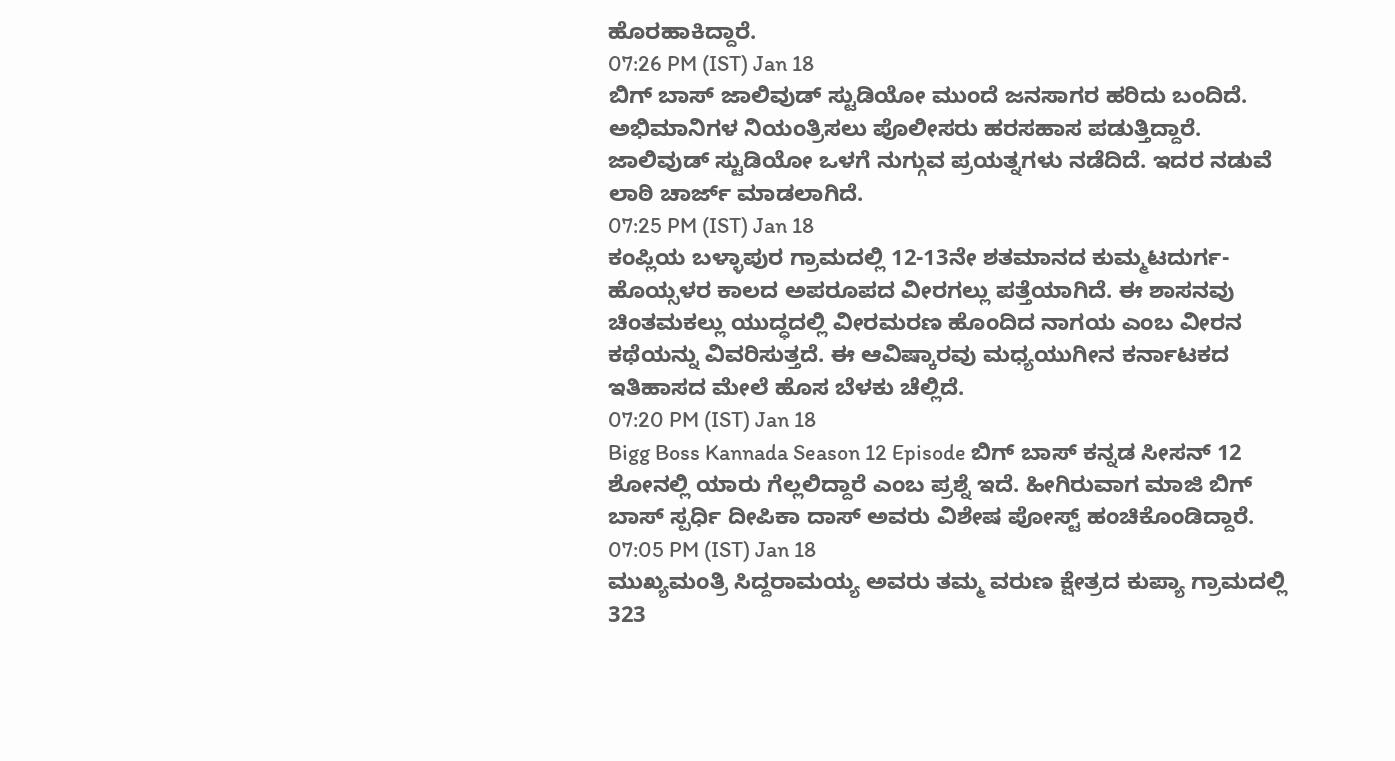ಹೊರಹಾಕಿದ್ದಾರೆ.
07:26 PM (IST) Jan 18
ಬಿಗ್ ಬಾಸ್ ಜಾಲಿವುಡ್ ಸ್ಟುಡಿಯೋ ಮುಂದೆ ಜನಸಾಗರ ಹರಿದು ಬಂದಿದೆ. ಅಭಿಮಾನಿಗಳ ನಿಯಂತ್ರಿಸಲು ಪೊಲೀಸರು ಹರಸಹಾಸ ಪಡುತ್ತಿದ್ದಾರೆ. ಜಾಲಿವುಡ್ ಸ್ಟುಡಿಯೋ ಒಳಗೆ ನುಗ್ಗುವ ಪ್ರಯತ್ನಗಳು ನಡೆದಿದೆ. ಇದರ ನಡುವೆ ಲಾಠಿ ಚಾರ್ಜ್ ಮಾಡಲಾಗಿದೆ.
07:25 PM (IST) Jan 18
ಕಂಪ್ಲಿಯ ಬಳ್ಳಾಪುರ ಗ್ರಾಮದಲ್ಲಿ 12-13ನೇ ಶತಮಾನದ ಕುಮ್ಮಟದುರ್ಗ-ಹೊಯ್ಸಳರ ಕಾಲದ ಅಪರೂಪದ ವೀರಗಲ್ಲು ಪತ್ತೆಯಾಗಿದೆ. ಈ ಶಾಸನವು ಚಿಂತಮಕಲ್ಲು ಯುದ್ಧದಲ್ಲಿ ವೀರಮರಣ ಹೊಂದಿದ ನಾಗಯ ಎಂಬ ವೀರನ ಕಥೆಯನ್ನು ವಿವರಿಸುತ್ತದೆ. ಈ ಆವಿಷ್ಕಾರವು ಮಧ್ಯಯುಗೀನ ಕರ್ನಾಟಕದ ಇತಿಹಾಸದ ಮೇಲೆ ಹೊಸ ಬೆಳಕು ಚೆಲ್ಲಿದೆ.
07:20 PM (IST) Jan 18
Bigg Boss Kannada Season 12 Episode ಬಿಗ್ ಬಾಸ್ ಕನ್ನಡ ಸೀಸನ್ 12 ಶೋನಲ್ಲಿ ಯಾರು ಗೆಲ್ಲಲಿದ್ದಾರೆ ಎಂಬ ಪ್ರಶ್ನೆ ಇದೆ. ಹೀಗಿರುವಾಗ ಮಾಜಿ ಬಿಗ್ ಬಾಸ್ ಸ್ಪರ್ಧಿ ದೀಪಿಕಾ ದಾಸ್ ಅವರು ವಿಶೇಷ ಪೋಸ್ಟ್ ಹಂಚಿಕೊಂಡಿದ್ದಾರೆ.
07:05 PM (IST) Jan 18
ಮುಖ್ಯಮಂತ್ರಿ ಸಿದ್ದರಾಮಯ್ಯ ಅವರು ತಮ್ಮ ವರುಣ ಕ್ಷೇತ್ರದ ಕುಪ್ಯಾ ಗ್ರಾಮದಲ್ಲಿ 323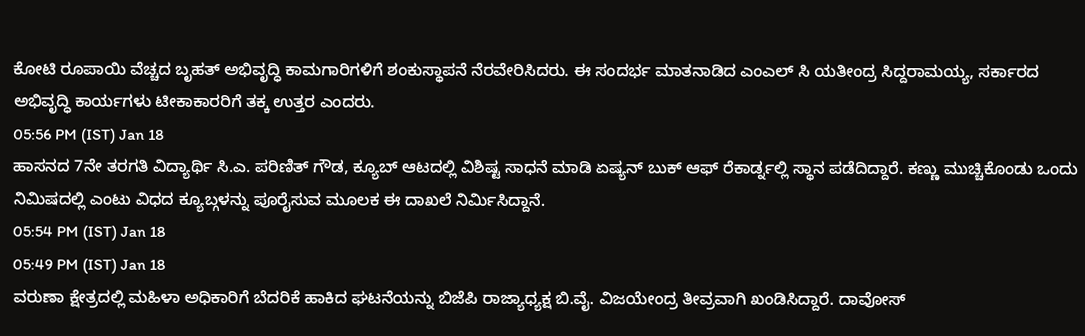ಕೋಟಿ ರೂಪಾಯಿ ವೆಚ್ಚದ ಬೃಹತ್ ಅಭಿವೃದ್ಧಿ ಕಾಮಗಾರಿಗಳಿಗೆ ಶಂಕುಸ್ಥಾಪನೆ ನೆರವೇರಿಸಿದರು. ಈ ಸಂದರ್ಭ ಮಾತನಾಡಿದ ಎಂಎಲ್ ಸಿ ಯತೀಂದ್ರ ಸಿದ್ದರಾಮಯ್ಯ, ಸರ್ಕಾರದ ಅಭಿವೃದ್ಧಿ ಕಾರ್ಯಗಳು ಟೀಕಾಕಾರರಿಗೆ ತಕ್ಕ ಉತ್ತರ ಎಂದರು.
05:56 PM (IST) Jan 18
ಹಾಸನದ 7ನೇ ತರಗತಿ ವಿದ್ಯಾರ್ಥಿ ಸಿ.ಎ. ಪರಿಣಿತ್ ಗೌಡ, ಕ್ಯೂಬ್ ಆಟದಲ್ಲಿ ವಿಶಿಷ್ಟ ಸಾಧನೆ ಮಾಡಿ ಏಷ್ಯನ್ ಬುಕ್ ಆಫ್ ರೆಕಾರ್ಡ್ನಲ್ಲಿ ಸ್ಥಾನ ಪಡೆದಿದ್ದಾರೆ. ಕಣ್ಣು ಮುಚ್ಚಿಕೊಂಡು ಒಂದು ನಿಮಿಷದಲ್ಲಿ ಎಂಟು ವಿಧದ ಕ್ಯೂಬ್ಗಳನ್ನು ಪೂರೈಸುವ ಮೂಲಕ ಈ ದಾಖಲೆ ನಿರ್ಮಿಸಿದ್ದಾನೆ.
05:54 PM (IST) Jan 18
05:49 PM (IST) Jan 18
ವರುಣಾ ಕ್ಷೇತ್ರದಲ್ಲಿ ಮಹಿಳಾ ಅಧಿಕಾರಿಗೆ ಬೆದರಿಕೆ ಹಾಕಿದ ಘಟನೆಯನ್ನು ಬಿಜೆಪಿ ರಾಜ್ಯಾಧ್ಯಕ್ಷ ಬಿ.ವೈ. ವಿಜಯೇಂದ್ರ ತೀವ್ರವಾಗಿ ಖಂಡಿಸಿದ್ದಾರೆ. ದಾವೋಸ್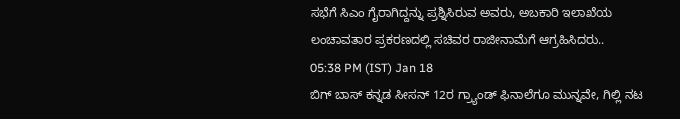ಸಭೆಗೆ ಸಿಎಂ ಗೈರಾಗಿದ್ದನ್ನು ಪ್ರಶ್ನಿಸಿರುವ ಅವರು, ಅಬಕಾರಿ ಇಲಾಖೆಯ ಲಂಚಾವತಾರ ಪ್ರಕರಣದಲ್ಲಿ ಸಚಿವರ ರಾಜೀನಾಮೆಗೆ ಆಗ್ರಹಿಸಿದರು..
05:38 PM (IST) Jan 18
ಬಿಗ್ ಬಾಸ್ ಕನ್ನಡ ಸೀಸನ್ 12ರ ಗ್ರ್ಯಾಂಡ್ ಫಿನಾಲೆಗೂ ಮುನ್ನವೇ, ಗಿಲ್ಲಿ ನಟ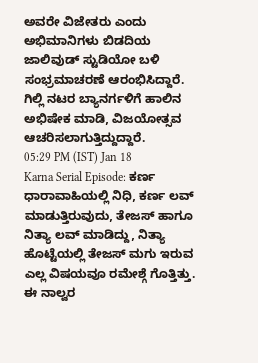ಅವರೇ ವಿಜೇತರು ಎಂದು ಅಭಿಮಾನಿಗಳು ಬಿಡದಿಯ ಜಾಲಿವುಡ್ ಸ್ಟುಡಿಯೋ ಬಳಿ ಸಂಭ್ರಮಾಚರಣೆ ಆರಂಭಿಸಿದ್ದಾರೆ. ಗಿಲ್ಲಿ ನಟರ ಬ್ಯಾನರ್ಗಳಿಗೆ ಹಾಲಿನ ಅಭಿಷೇಕ ಮಾಡಿ, ವಿಜಯೋತ್ಸವ ಆಚರಿಸಲಾಗುತ್ತಿದ್ದುದ್ದಾರೆ.
05:29 PM (IST) Jan 18
Karna Serial Episode: ಕರ್ಣ ಧಾರಾವಾಹಿಯಲ್ಲಿ ನಿಧಿ, ಕರ್ಣ ಲವ್ ಮಾಡುತ್ತಿರುವುದು, ತೇಜಸ್ ಹಾಗೂ ನಿತ್ಯಾ ಲವ್ ಮಾಡಿದ್ದು, ನಿತ್ಯಾ ಹೊಟ್ಟೆಯಲ್ಲಿ ತೇಜಸ್ ಮಗು ಇರುವ ಎಲ್ಲ ವಿಷಯವೂ ರಮೇಶ್ಗೆ ಗೊತ್ತಿತ್ತು. ಈ ನಾಲ್ವರ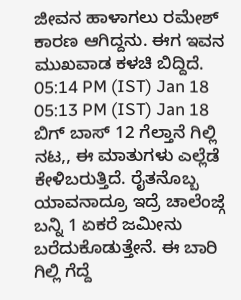ಜೀವನ ಹಾಳಾಗಲು ರಮೇಶ್ ಕಾರಣ ಆಗಿದ್ದನು. ಈಗ ಇವನ ಮುಖವಾಡ ಕಳಚಿ ಬಿದ್ದಿದೆ.
05:14 PM (IST) Jan 18
05:13 PM (IST) Jan 18
ಬಿಗ್ ಬಾಸ್ 12 ಗೆಲ್ತಾನೆ ಗಿಲ್ಲಿ ನಟ,, ಈ ಮಾತುಗಳು ಎಲ್ಲೆಡೆ ಕೇಳಿಬರುತ್ತಿದೆ. ರೈತನೊಬ್ಬ ಯಾವನಾದ್ರೂ ಇದ್ರೆ ಚಾಲೆಂಜ್ಗೆ ಬನ್ನಿ 1 ಏಕರೆ ಜಮೀನು ಬರೆದುಕೊಡುತ್ತೇನೆ. ಈ ಬಾರಿ ಗಿಲ್ಲಿ ಗೆದ್ದೆ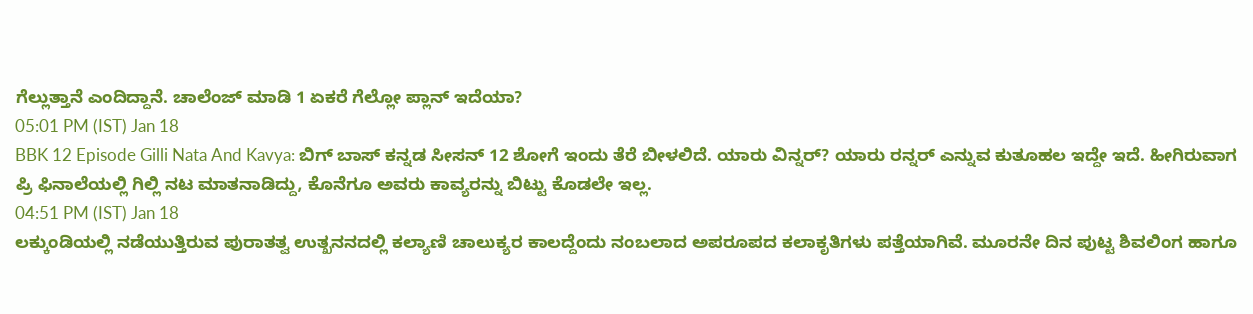ಗೆಲ್ಲುತ್ತಾನೆ ಎಂದಿದ್ದಾನೆ. ಚಾಲೆಂಜ್ ಮಾಡಿ 1 ಏಕರೆ ಗೆಲ್ಲೋ ಪ್ಲಾನ್ ಇದೆಯಾ?
05:01 PM (IST) Jan 18
BBK 12 Episode Gilli Nata And Kavya: ಬಿಗ್ ಬಾಸ್ ಕನ್ನಡ ಸೀಸನ್ 12 ಶೋಗೆ ಇಂದು ತೆರೆ ಬೀಳಲಿದೆ. ಯಾರು ವಿನ್ನರ್? ಯಾರು ರನ್ನರ್ ಎನ್ನುವ ಕುತೂಹಲ ಇದ್ದೇ ಇದೆ. ಹೀಗಿರುವಾಗ ಪ್ರಿ ಫಿನಾಲೆಯಲ್ಲಿ ಗಿಲ್ಲಿ ನಟ ಮಾತನಾಡಿದ್ದು, ಕೊನೆಗೂ ಅವರು ಕಾವ್ಯರನ್ನು ಬಿಟ್ಟು ಕೊಡಲೇ ಇಲ್ಲ.
04:51 PM (IST) Jan 18
ಲಕ್ಕುಂಡಿಯಲ್ಲಿ ನಡೆಯುತ್ತಿರುವ ಪುರಾತತ್ವ ಉತ್ಖನನದಲ್ಲಿ ಕಲ್ಯಾಣಿ ಚಾಲುಕ್ಯರ ಕಾಲದ್ದೆಂದು ನಂಬಲಾದ ಅಪರೂಪದ ಕಲಾಕೃತಿಗಳು ಪತ್ತೆಯಾಗಿವೆ. ಮೂರನೇ ದಿನ ಪುಟ್ಟ ಶಿವಲಿಂಗ ಹಾಗೂ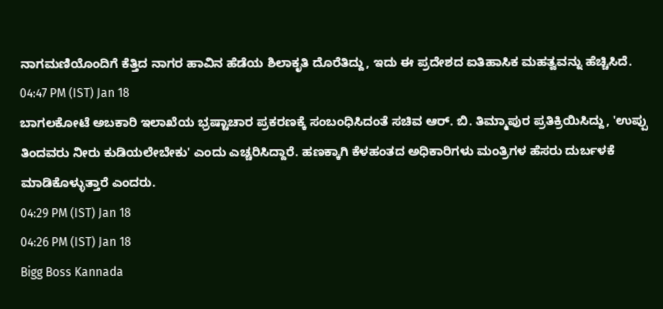ನಾಗಮಣಿಯೊಂದಿಗೆ ಕೆತ್ತಿದ ನಾಗರ ಹಾವಿನ ಹೆಡೆಯ ಶಿಲಾಕೃತಿ ದೊರೆತಿದ್ದು, ಇದು ಈ ಪ್ರದೇಶದ ಐತಿಹಾಸಿಕ ಮಹತ್ವವನ್ನು ಹೆಚ್ಚಿಸಿದೆ.
04:47 PM (IST) Jan 18
ಬಾಗಲಕೋಟೆ ಅಬಕಾರಿ ಇಲಾಖೆಯ ಭ್ರಷ್ಟಾಚಾರ ಪ್ರಕರಣಕ್ಕೆ ಸಂಬಂಧಿಸಿದಂತೆ ಸಚಿವ ಆರ್. ಬಿ. ತಿಮ್ಮಾಪುರ ಪ್ರತಿಕ್ರಿಯಿಸಿದ್ದು, 'ಉಪ್ಪು ತಿಂದವರು ನೀರು ಕುಡಿಯಲೇಬೇಕು' ಎಂದು ಎಚ್ಚರಿಸಿದ್ದಾರೆ. ಹಣಕ್ಕಾಗಿ ಕೆಳಹಂತದ ಅಧಿಕಾರಿಗಳು ಮಂತ್ರಿಗಳ ಹೆಸರು ದುರ್ಬಳಕೆ ಮಾಡಿಕೊಳ್ಳುತ್ತಾರೆ ಎಂದರು.
04:29 PM (IST) Jan 18
04:26 PM (IST) Jan 18
Bigg Boss Kannada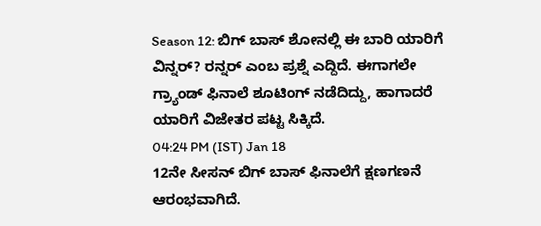Season 12: ಬಿಗ್ ಬಾಸ್ ಶೋನಲ್ಲಿ ಈ ಬಾರಿ ಯಾರಿಗೆ ವಿನ್ನರ್? ರನ್ನರ್ ಎಂಬ ಪ್ರಶ್ನೆ ಎದ್ದಿದೆ. ಈಗಾಗಲೇ ಗ್ರ್ಯಾಂಡ್ ಫಿನಾಲೆ ಶೂಟಿಂಗ್ ನಡೆದಿದ್ದು, ಹಾಗಾದರೆ ಯಾರಿಗೆ ವಿಜೇತರ ಪಟ್ಟ ಸಿಕ್ಕಿದೆ.
04:24 PM (IST) Jan 18
12ನೇ ಸೀಸನ್ ಬಿಗ್ ಬಾಸ್ ಫಿನಾಲೆಗೆ ಕ್ಷಣಗಣನೆ ಆರಂಭವಾಗಿದೆ.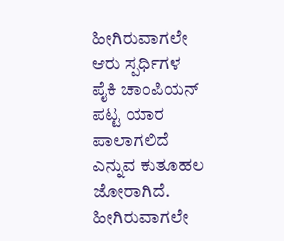ಹೀಗಿರುವಾಗಲೇ ಆರು ಸ್ಪರ್ಧಿಗಳ ಪೈಕಿ ಚಾಂಪಿಯನ್ ಪಟ್ಟ ಯಾರ ಪಾಲಾಗಲಿದೆ ಎನ್ನುವ ಕುತೂಹಲ ಜೋರಾಗಿದೆ. ಹೀಗಿರುವಾಗಲೇ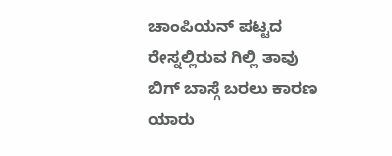ಚಾಂಪಿಯನ್ ಪಟ್ಟದ ರೇಸ್ನಲ್ಲಿರುವ ಗಿಲ್ಲಿ ತಾವು ಬಿಗ್ ಬಾಸ್ಗೆ ಬರಲು ಕಾರಣ ಯಾರು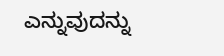ಎನ್ನುವುದನ್ನು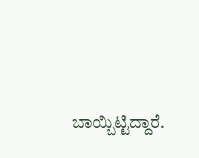ಬಾಯ್ಬಿಟ್ಟಿದ್ದಾರೆ.